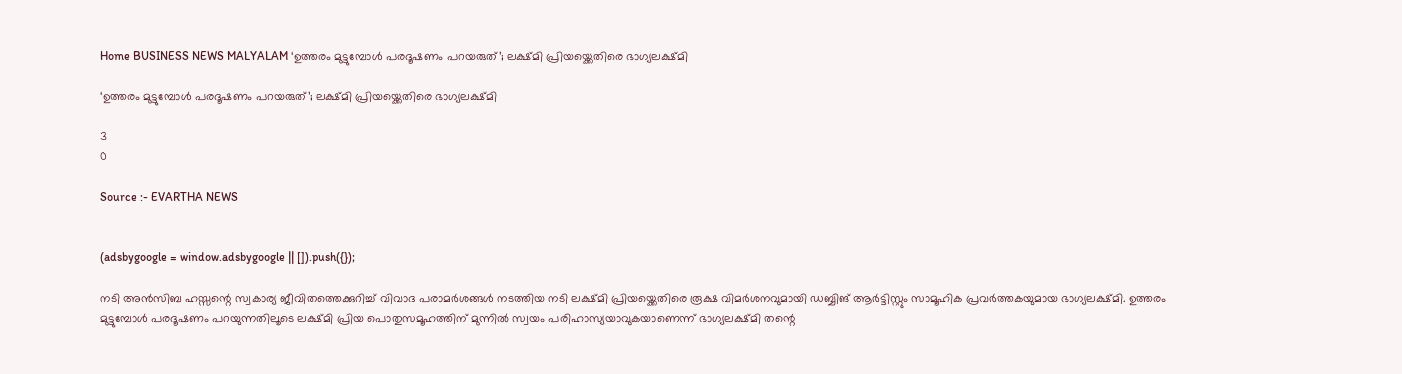Home BUSINESS NEWS MALYALAM ‘ഉത്തരം മുട്ടുമ്പോള്‍ പരദൂഷണം പറയരുത്’; ലക്ഷ്മി പ്രിയയ്ക്കെതിരെ ഭാഗ്യലക്ഷ്മി

‘ഉത്തരം മുട്ടുമ്പോള്‍ പരദൂഷണം പറയരുത്’; ലക്ഷ്മി പ്രിയയ്ക്കെതിരെ ഭാഗ്യലക്ഷ്മി

3
0

Source :- EVARTHA NEWS


(adsbygoogle = window.adsbygoogle || []).push({});

നടി അന്‍സിബ ഹസ്സന്റെ സ്വകാര്യ ജീവിതത്തെക്കുറിച്ച് വിവാദ പരാമര്‍ശങ്ങള്‍ നടത്തിയ നടി ലക്ഷ്മി പ്രിയയ്ക്കെതിരെ രൂക്ഷ വിമര്‍ശനവുമായി ഡബ്ബിങ് ആര്‍ട്ടിസ്റ്റും സാമൂഹിക പ്രവര്‍ത്തകയുമായ ഭാഗ്യലക്ഷ്മി. ഉത്തരം മുട്ടുമ്പോള്‍ പരദൂഷണം പറയുന്നതിലൂടെ ലക്ഷ്മി പ്രിയ പൊതുസമൂഹത്തിന് മുന്നില്‍ സ്വയം പരിഹാസ്യയാവുകയാണെന്ന് ഭാഗ്യലക്ഷ്മി തന്റെ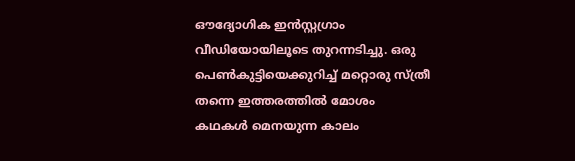ഔദ്യോഗിക ഇന്‍സ്റ്റഗ്രാം വീഡിയോയിലൂടെ തുറന്നടിച്ചു. ഒരു പെണ്‍കുട്ടിയെക്കുറിച്ച് മറ്റൊരു സ്ത്രീ തന്നെ ഇത്തരത്തില്‍ മോശം കഥകള്‍ മെനയുന്ന കാലം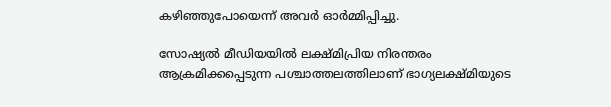കഴിഞ്ഞുപോയെന്ന് അവര്‍ ഓര്‍മ്മിപ്പിച്ചു.

സോഷ്യല്‍ മീഡിയയില്‍ ലക്ഷ്മിപ്രിയ നിരന്തരം ആക്രമിക്കപ്പെടുന്ന പശ്ചാത്തലത്തിലാണ് ഭാഗ്യലക്ഷ്മിയുടെ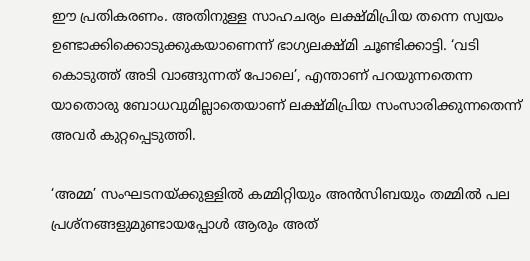ഈ പ്രതികരണം. അതിനുള്ള സാഹചര്യം ലക്ഷ്മിപ്രിയ തന്നെ സ്വയം ഉണ്ടാക്കിക്കൊടുക്കുകയാണെന്ന് ഭാഗ്യലക്ഷ്മി ചൂണ്ടിക്കാട്ടി. ‘വടി കൊടുത്ത് അടി വാങ്ങുന്നത് പോലെ’, എന്താണ് പറയുന്നതെന്ന യാതൊരു ബോധവുമില്ലാതെയാണ് ലക്ഷ്മിപ്രിയ സംസാരിക്കുന്നതെന്ന് അവര്‍ കുറ്റപ്പെടുത്തി.

‘അമ്മ’ സംഘടനയ്ക്കുള്ളില്‍ കമ്മിറ്റിയും അന്‍സിബയും തമ്മില്‍ പല പ്രശ്‌നങ്ങളുമുണ്ടായപ്പോള്‍ ആരും അത്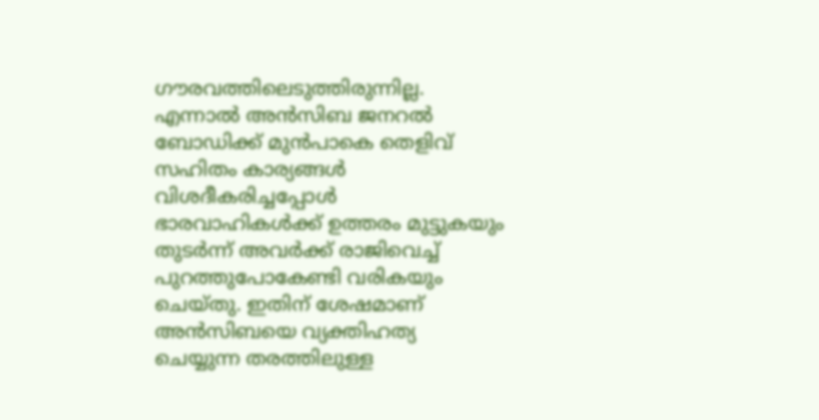ഗൗരവത്തിലെടുത്തിരുന്നില്ല. എന്നാല്‍ അന്‍സിബ ജനറല്‍ ബോഡിക്ക് മുന്‍പാകെ തെളിവ് സഹിതം കാര്യങ്ങള്‍ വിശദീകരിച്ചപ്പോള്‍ ഭാരവാഹികള്‍ക്ക് ഉത്തരം മുട്ടുകയും തുടര്‍ന്ന് അവര്‍ക്ക് രാജിവെച്ച് പുറത്തുപോകേണ്ടി വരികയും ചെയ്തു. ഇതിന് ശേഷമാണ് അന്‍സിബയെ വ്യക്തിഹത്യ ചെയ്യുന്ന തരത്തിലുള്ള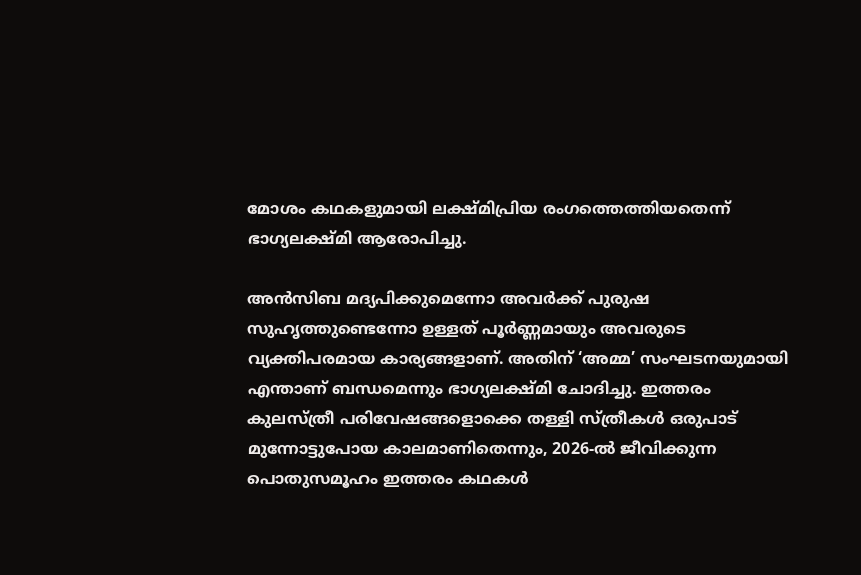മോശം കഥകളുമായി ലക്ഷ്മിപ്രിയ രംഗത്തെത്തിയതെന്ന് ഭാഗ്യലക്ഷ്മി ആരോപിച്ചു.

അന്‍സിബ മദ്യപിക്കുമെന്നോ അവര്‍ക്ക് പുരുഷ സുഹൃത്തുണ്ടെന്നോ ഉള്ളത് പൂര്‍ണ്ണമായും അവരുടെ വ്യക്തിപരമായ കാര്യങ്ങളാണ്. അതിന് ‘അമ്മ’ സംഘടനയുമായി എന്താണ് ബന്ധമെന്നും ഭാഗ്യലക്ഷ്മി ചോദിച്ചു. ഇത്തരം കുലസ്ത്രീ പരിവേഷങ്ങളൊക്കെ തള്ളി സ്ത്രീകള്‍ ഒരുപാട് മുന്നോട്ടുപോയ കാലമാണിതെന്നും, 2026-ല്‍ ജീവിക്കുന്ന പൊതുസമൂഹം ഇത്തരം കഥകള്‍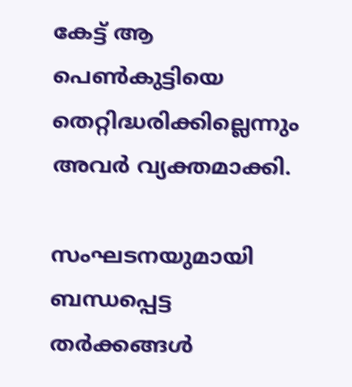കേട്ട് ആ പെണ്‍കുട്ടിയെ തെറ്റിദ്ധരിക്കില്ലെന്നും അവര്‍ വ്യക്തമാക്കി.

സംഘടനയുമായി ബന്ധപ്പെട്ട തര്‍ക്കങ്ങള്‍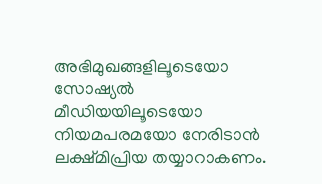അഭിമുഖങ്ങളിലൂടെയോ സോഷ്യല്‍ മീഡിയയിലൂടെയോ നിയമപരമയോ നേരിടാന്‍ ലക്ഷ്മിപ്രിയ തയ്യാറാകണം.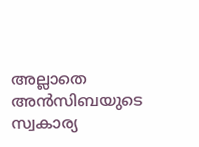അല്ലാതെ അന്‍സിബയുടെ സ്വകാര്യ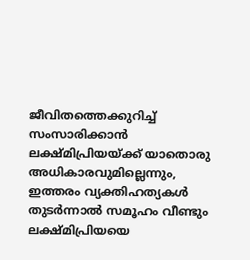ജീവിതത്തെക്കുറിച്ച് സംസാരിക്കാന്‍ ലക്ഷ്മിപ്രിയയ്ക്ക് യാതൊരു അധികാരവുമില്ലെന്നും, ഇത്തരം വ്യക്തിഹത്യകള്‍ തുടര്‍ന്നാല്‍ സമൂഹം വീണ്ടും ലക്ഷ്മിപ്രിയയെ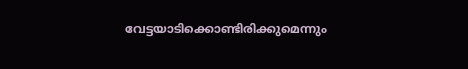വേട്ടയാടിക്കൊണ്ടിരിക്കുമെന്നും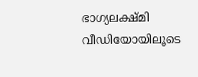ഭാഗ്യലക്ഷ്മി വീഡിയോയിലൂടെ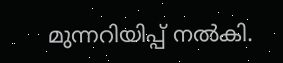മുന്നറിയിപ്പ് നല്‍കി.